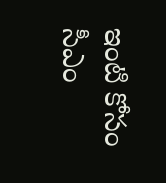ఇంటి కోసం సీఎం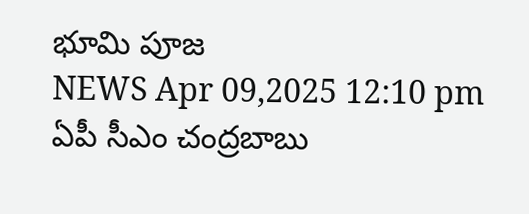భూమి పూజ
NEWS Apr 09,2025 12:10 pm
ఏపీ సీఎం చంద్రబాబు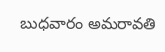బుధవారం అమరావతి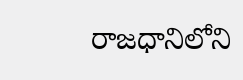రాజధానిలోని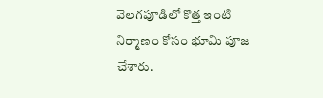వెలగపూడిలో కొత్త ఇంటి నిర్మాణం కోసం భూమి పూజ చేశారు.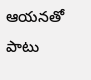ఆయనతో పాటు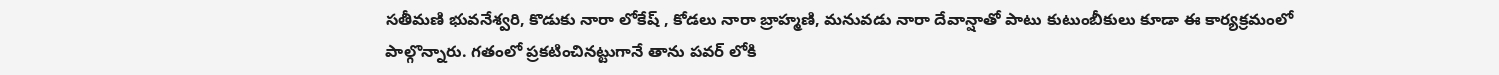సతీమణి భువనేశ్వరి, కొడుకు నారా లోకేష్ , కోడలు నారా బ్రాహ్మణి, మనువడు నారా దేవాన్షాతో పాటు కుటుంబీకులు కూడా ఈ కార్యక్రమంలో పాల్గొన్నారు. గతంలో ప్రకటించినట్టుగానే తాను పవర్ లోకి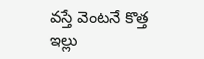వస్తే వెంటనే కొత్త ఇల్లు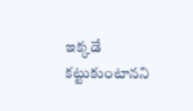ఇక్కడే కట్టుకుంటానని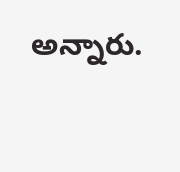అన్నారు.